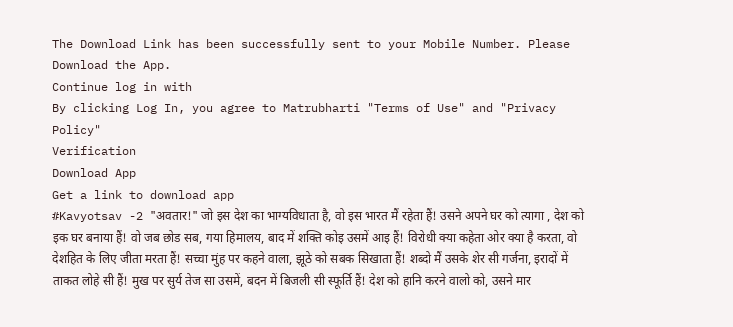The Download Link has been successfully sent to your Mobile Number. Please Download the App.
Continue log in with
By clicking Log In, you agree to Matrubharti "Terms of Use" and "Privacy Policy"
Verification
Download App
Get a link to download app
#Kavyotsav -2 "अवतार!" जो इस देश का भाग्यविधाता है, वो इस भारत मैं रहेता हैं! उसने अपने घर को त्यागा , देश को इक घर बनाया हैं! वो जब छोड सब, गया हिमालय, बाद में शक्ति कोइ उसमें आइ हैं! विरोधी क्या कहेता ओर क्या है करता, वो देशहित के लिए जीता मरता हैं! सच्चा मुंह पर कहने वाला, झूठे को सबक सिखाता हैं! शब्दो मैं उसके शेर सी गर्जना, इरादों में ताकत लोहे सी हैं! मुख पर सुर्य तेज सा उसमें, बदन में बिजली सी स्फूर्ति हैं! देश को हानि करने वालो को, उसने मार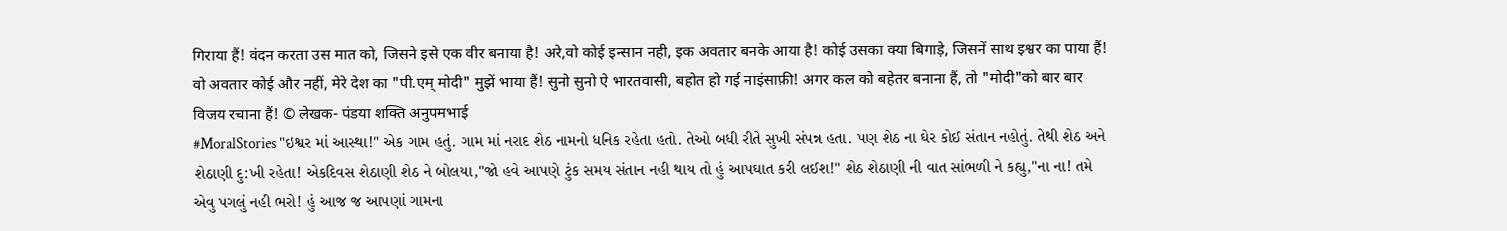गिराया हैं! वंदन करता उस मात को, जिसने इसे एक वीर बनाया है! अरे,वो कोई इन्सान नही, इक अवतार बनके आया है! कोई उसका क्या बिगाड़े, जिसनें साथ इश्वर का पाया हैं! वो अवतार कोई और नहीं, मेरे देश का "पी.एम् मोदी" मुझें भाया हैं! सुनो सुनो ऐ भारतवासी, बहोत हो गई नाइंसाफ़ी! अगर कल को बहेतर बनाना हैं, तो "मोदी"को बार बार विजय रचाना हैं! © लेखक- पंडया शक्ति अनुपमभाई
#MoralStories "ઇશ્વર માં આસ્થા!" એક ગામ હતું. ગામ માં નરાદ શેઠ નામનો ધનિક રહેતા હતો. તેઓ બધી રીતે સુખી સંપન્ન હતા. પણ શેઠ ના ઘેર કોઈ સંતાન નહોતું. તેથી શેઠ અને શેઠાણી દુ:ખી રહેતા! એકદિવસ શેઠાણી શેઠ ને બોલયા,"જો હવે આપણે ટુંક સમય સંતાન નહી થાય તો હું આપઘાત કરી લઈશ!" શેઠ શેઠાણી ની વાત સાંભળી ને કહ્યુ,"ના ના! તમે એવુ પગલું નહી ભરો! હું આજ જ આપણાં ગામના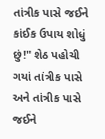તાંત્રીક પાસે જઈને કાંઈક ઉપાય શોધું છું!" શેઠ પહોચી ગયાં તાંત્રીક પાસે અને તાંત્રીક પાસે જઈને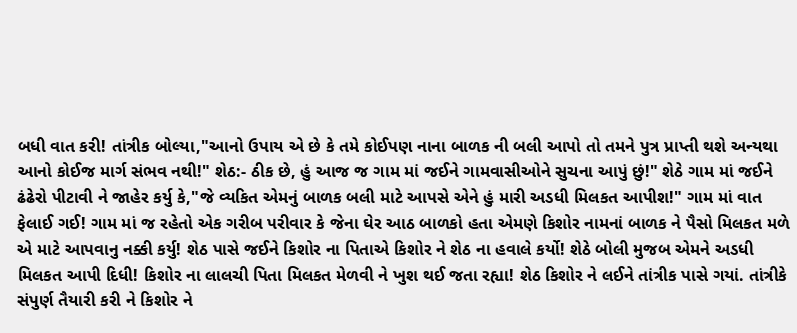બધી વાત કરી! તાંત્રીક બોલ્યા,"આનો ઉપાય એ છે કે તમે કોઈપણ નાના બાળક ની બલી આપો તો તમને પુત્ર પ્રાપ્તી થશે અન્યથા આનો કોઈજ માર્ગ સંભવ નથી!" શેઠ:- ઠીક છે, હું આજ જ ગામ માં જઈને ગામવાસીઓને સુચના આપું છું!" શેઠે ગામ માં જઈને ઢંઢેરો પીટાવી ને જાહેર કર્યુ કે,"જે વ્યકિત એમનું બાળક બલી માટે આપસે એને હું મારી અડધી મિલકત આપીશ!" ગામ માં વાત ફેલાઈ ગઈ! ગામ માં જ રહેતો એક ગરીબ પરીવાર કે જેના ઘેર આઠ બાળકો હતા એમણે કિશોર નામનાં બાળક ને પૈસો મિલકત મળે એ માટે આપવાનુ નક્કી કર્યુ! શેઠ પાસે જઈને કિશોર ના પિતાએ કિશોર ને શેઠ ના હવાલે કર્યો! શેઠે બોલી મુજબ એમને અડધી મિલકત આપી દિધી! કિશોર ના લાલચી પિતા મિલકત મેળવી ને ખુશ થઈ જતા રહ્યા! શેઠ કિશોર ને લઈને તાંત્રીક પાસે ગયાં. તાંત્રીકે સંપુર્ણ તૈયારી કરી ને કિશોર ને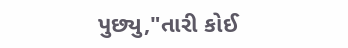પુછ્યુ,"તારી કોઈ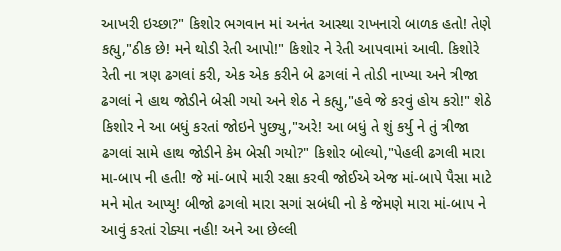આખરી ઇચ્છા?" કિશોર ભગવાન માં અનંત આસ્થા રાખનારો બાળક હતો! તેણે કહ્યુ,"ઠીક છે! મને થોડી રેતી આપો!" કિશોર ને રેતી આપવામાં આવી. કિશોરે રેતી ના ત્રણ ઢગલાં કરી, એક એક કરીને બે ઢગલાં ને તોડી નાખ્યા અને ત્રીજા ઢગલાં ને હાથ જોડીને બેસી ગયો અને શેઠ ને કહ્યુ,"હવે જે કરવું હોય કરો!" શેઠે કિશોર ને આ બધું કરતાં જોઇને પુછ્યુ,"અરે! આ બધું તે શું કર્યુ ને તું ત્રીજા ઢગલાં સામે હાથ જોડીને કેમ બેસી ગયો?" કિશોર બોલ્યો,"પેહલી ઢગલી મારા મા-બાપ ની હતી! જે માં-બાપે મારી રક્ષા કરવી જોઈએ એજ માં-બાપે પૈસા માટે મને મોત આપ્યુ! બીજો ઢગલો મારા સગાં સબંધી નો કે જેમણે મારા માં-બાપ ને આવું કરતાં રોક્યા નહી! અને આ છેલ્લી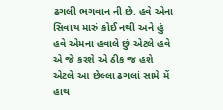ઢગલી ભગવાન ની છે. હવે એના સિવાય મારું કોઈ નથી અને હું હવે એમના હવાલે છું એટલે હવે એ જે કરશે એ ઠીક જ હશે એટલે આ છેલ્લા ઢગલાં સામે મેં હાથ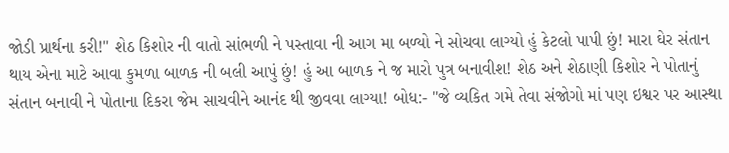જોડી પ્રાર્થના કરી!" શેઠ કિશોર ની વાતો સાંભળી ને પસ્તાવા ની આગ મા બળ્યો ને સોચવા લાગ્યો હું કેટલો પાપી છું! મારા ઘેર સંતાન થાય એના માટે આવા કુમળા બાળક ની બલી આપું છું! હું આ બાળક ને જ મારો પુત્ર બનાવીશ! શેઠ અને શેઠાણી કિશોર ને પોતાનું સંતાન બનાવી ને પોતાના દિકરા જેમ સાચવીને આનંદ થી જીવવા લાગ્યા! બોધ:- "જે વ્યકિત ગમે તેવા સંજોગો માં પણ ઇશ્વર પર આસ્થા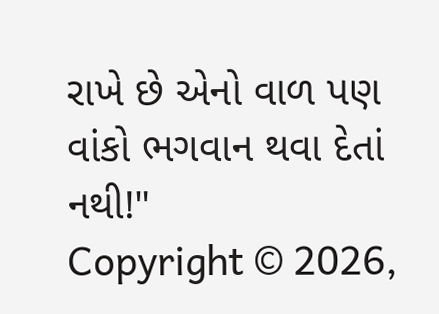રાખે છે એનો વાળ પણ વાંકો ભગવાન થવા દેતાં નથી!"
Copyright © 2026,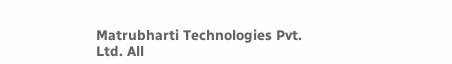Matrubharti Technologies Pvt. Ltd. All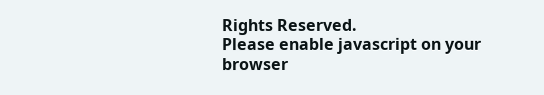Rights Reserved.
Please enable javascript on your browser